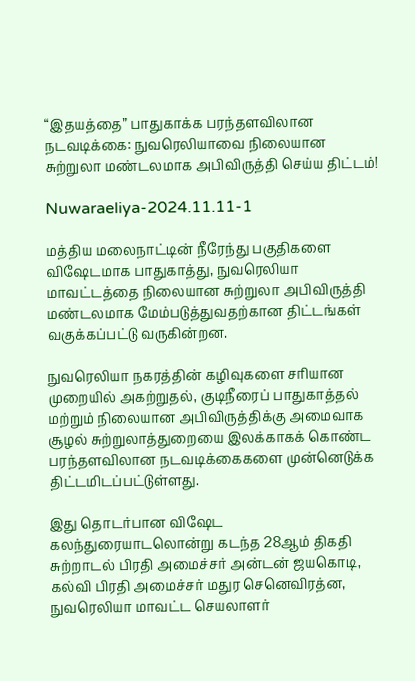“இதயத்தை” பாதுகாக்க பரந்தளவிலான நடவடிக்கை: நுவரெலியாவை நிலையான சுற்றுலா மண்டலமாக அபிவிருத்தி செய்ய திட்டம்!

Nuwaraeliya-2024.11.11-1

மத்திய மலைநாட்டின் நீரேந்து பகுதிகளை விஷேடமாக பாதுகாத்து, நுவரெலியா மாவட்டத்தை நிலையான சுற்றுலா அபிவிருத்தி மண்டலமாக மேம்படுத்துவதற்கான திட்டங்கள் வகுக்கப்பட்டு வருகின்றன.

நுவரெலியா நகரத்தின் கழிவுகளை சரியான முறையில் அகற்றுதல், குடிநீரைப் பாதுகாத்தல் மற்றும் நிலையான அபிவிருத்திக்கு அமைவாக சூழல் சுற்றுலாத்துறையை இலக்காகக் கொண்ட பரந்தளவிலான நடவடிக்கைகளை முன்னெடுக்க திட்டமிடப்பட்டுள்ளது.

இது தொடர்பான விஷேட கலந்துரையாடலொன்று கடந்த 28ஆம் திகதி சுற்றாடல் பிரதி அமைச்சர் அன்டன் ஜயகொடி, கல்வி பிரதி அமைச்சர் மதுர செனெவிரத்ன, நுவரெலியா மாவட்ட செயலாளர்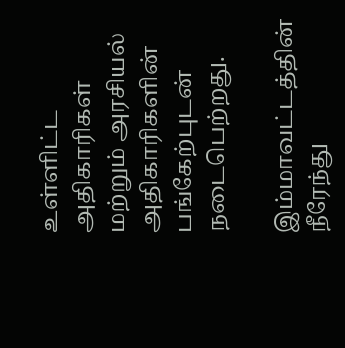உள்ளிட்ட அதிகாரிகள் மற்றும் அரசியல் அதிகாரிகளின் பங்கேற்புடன் நடைபெற்றது.

இம்மாவட்டத்தின் நீரேந்து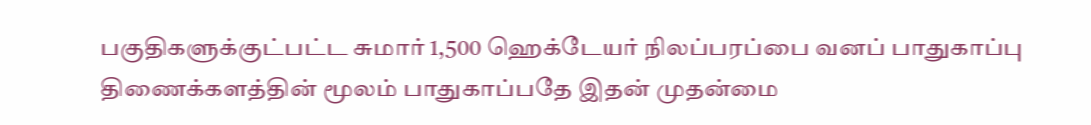பகுதிகளுக்குட்பட்ட சுமார் 1,500 ஹெக்டேயர் நிலப்பரப்பை வனப் பாதுகாப்பு திணைக்களத்தின் மூலம் பாதுகாப்பதே இதன் முதன்மை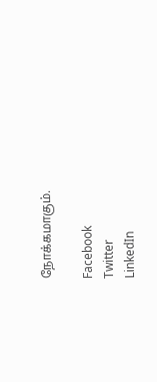நோக்கமாகும்.

Facebook
Twitter
LinkedIn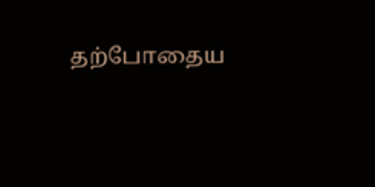தற்போதைய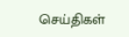செய்திகள்